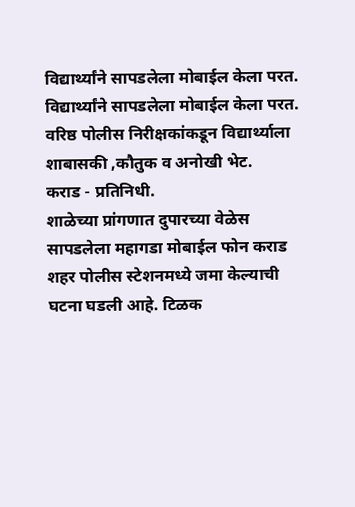विद्यार्थ्यांने सापडलेला मोबाईल केला परत.
विद्यार्थ्यांने सापडलेला मोबाईल केला परत.
वरिष्ठ पोलीस निरीक्षकांकडून विद्यार्थ्याला शाबासकी ,कौतुक व अनोखी भेट.
कराड - प्रतिनिधी.
शाळेच्या प्रांगणात दुपारच्या वेळेस सापडलेला महागडा मोबाईल फोन कराड शहर पोलीस स्टेशनमध्ये जमा केल्याची घटना घडली आहे. टिळक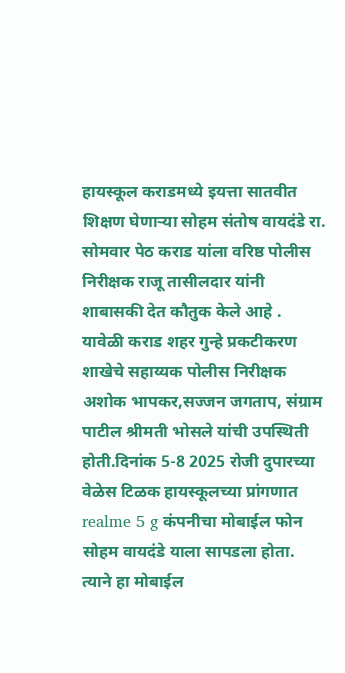हायस्कूल कराडमध्ये इयत्ता सातवीत शिक्षण घेणाऱ्या सोहम संतोष वायदंडे रा. सोमवार पेठ कराड यांला वरिष्ठ पोलीस निरीक्षक राजू तासीलदार यांनी शाबासकी देत कौतुक केले आहे .
यावेळी कराड शहर गुन्हे प्रकटीकरण शाखेचे सहाय्यक पोलीस निरीक्षक अशोक भापकर,सज्जन जगताप, संग्राम पाटील श्रीमती भोसले यांची उपस्थिती होती.दिनांक 5-8 2025 रोजी दुपारच्या वेळेस टिळक हायस्कूलच्या प्रांगणात realme 5 g कंपनीचा मोबाईल फोन सोहम वायदंडे याला सापडला होता. त्याने हा मोबाईल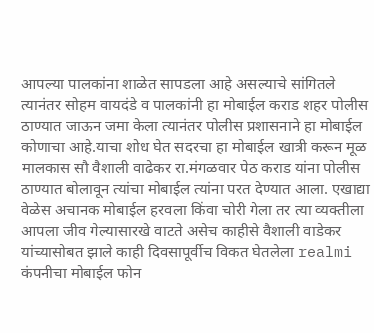आपल्या पालकांना शाळेत सापडला आहे असल्याचे सांगितले त्यानंतर सोहम वायदंडे व पालकांनी हा मोबाईल कराड शहर पोलीस ठाण्यात जाऊन जमा केला त्यानंतर पोलीस प्रशासनाने हा मोबाईल कोणाचा आहे.याचा शोध घेत सदरचा हा मोबाईल खात्री करून मूळ मालकास सौ वैशाली वाढेकर रा.मंगळवार पेठ कराड यांना पोलीस ठाण्यात बोलावून त्यांचा मोबाईल त्यांना परत देण्यात आला. एखाद्या वेळेस अचानक मोबाईल हरवला किंवा चोरी गेला तर त्या व्यक्तीला आपला जीव गेल्यासारखे वाटते असेच काहीसे वैशाली वाडेकर यांच्यासोबत झाले काही दिवसापूर्वीच विकत घेतलेला realmi कंपनीचा मोबाईल फोन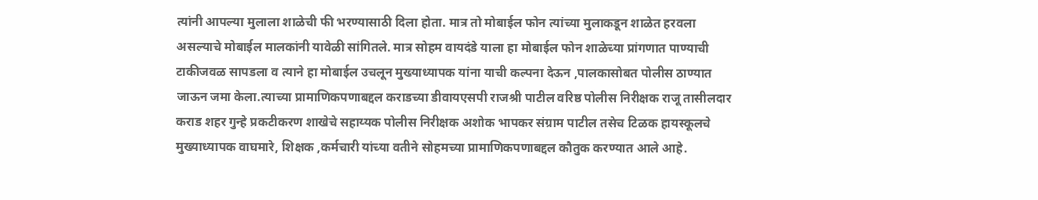त्यांनी आपल्या मुलाला शाळेची फी भरण्यासाठी दिला होता. मात्र तो मोबाईल फोन त्यांच्या मुलाकडून शाळेत हरवला असल्याचे मोबाईल मालकांनी यावेळी सांगितले. मात्र सोहम वायदंडे याला हा मोबाईल फोन शाळेच्या प्रांगणात पाण्याची टाकीजवळ सापडला व त्याने हा मोबाईल उचलून मुख्याध्यापक यांना याची कल्पना देऊन ,पालकासोबत पोलीस ठाण्यात जाऊन जमा केला.त्याच्या प्रामाणिकपणाबद्दल कराडच्या डीवायएसपी राजश्री पाटील वरिष्ठ पोलीस निरीक्षक राजू तासीलदार कराड शहर गुन्हे प्रकटीकरण शाखेचे सहाय्यक पोलीस निरीक्षक अशोक भापकर संग्राम पाटील तसेच टिळक हायस्कूलचे मुख्याध्यापक वाघमारे, शिक्षक ,कर्मचारी यांच्या वतीने सोहमच्या प्रामाणिकपणाबद्दल कौतुक करण्यात आले आहे.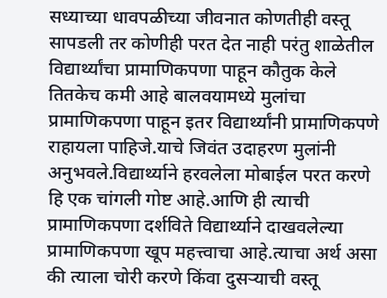सध्याच्या धावपळीच्या जीवनात कोणतीही वस्तू सापडली तर कोणीही परत देत नाही परंतु शाळेतील विद्यार्थ्यांचा प्रामाणिकपणा पाहून कौतुक केले तितकेच कमी आहे बालवयामध्ये मुलांचा प्रामाणिकपणा पाहून इतर विद्यार्थ्यांनी प्रामाणिकपणे राहायला पाहिजे.याचे जिवंत उदाहरण मुलांनी अनुभवले.विद्यार्थ्याने हरवलेला मोबाईल परत करणे हि एक चांगली गोष्ट आहे.आणि ही त्याची प्रामाणिकपणा दर्शविते विद्यार्थ्याने दाखवलेल्या प्रामाणिकपणा खूप महत्त्वाचा आहे.त्याचा अर्थ असा की त्याला चोरी करणे किंवा दुसऱ्याची वस्तू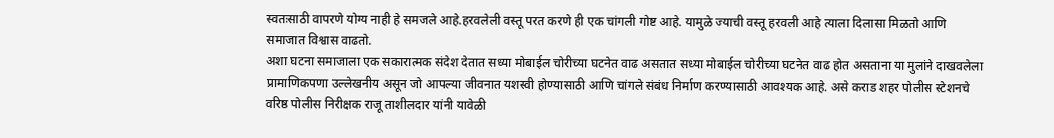स्वतःसाठी वापरणे योग्य नाही हे समजले आहे.हरवलेली वस्तू परत करणे ही एक चांगली गोष्ट आहे. यामुळे ज्याची वस्तू हरवली आहे त्याला दिलासा मिळतो आणि समाजात विश्वास वाढतो.
अशा घटना समाजाला एक सकारात्मक संदेश देतात सध्या मोबाईल चोरीच्या घटनेत वाढ असतात सध्या मोबाईल चोरीच्या घटनेत वाढ होत असताना या मुलांने दाखवलेला प्रामाणिकपणा उल्लेखनीय असून जो आपल्या जीवनात यशस्वी होण्यासाठी आणि चांगले संबंध निर्माण करण्यासाठी आवश्यक आहे. असे कराड शहर पोलीस स्टेशनचे वरिष्ठ पोलीस निरीक्षक राजू ताशीलदार यांनी यावेळी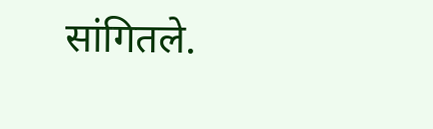सांगितले.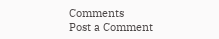Comments
Post a Comment